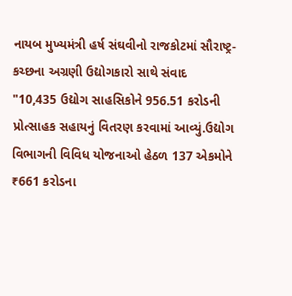નાયબ મુખ્યમંત્રી હર્ષ સંઘવીનો રાજકોટમાં સૌરાષ્ટ્ર-કચ્છના અગ્રણી ઉદ્યોગકારો સાથે સંવાદ
"10,435 ઉદ્યોગ સાહસિકોને 956.51 કરોડની પ્રોત્સાહક સહાયનું વિતરણ કરવામાં આવ્યું.ઉદ્યોગ વિભાગની વિવિધ યોજનાઓ હેઠળ 137 એકમોને ₹661 કરોડના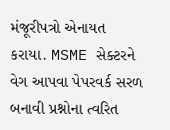મંજૂરીપત્રો એનાયત કરાયા. MSME સેક્ટરને વેગ આપવા પેપરવર્ક સરળ બનાવી પ્રશ્નોના ત્વરિત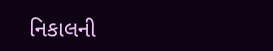નિકાલની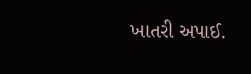ખાતરી અપાઈ.